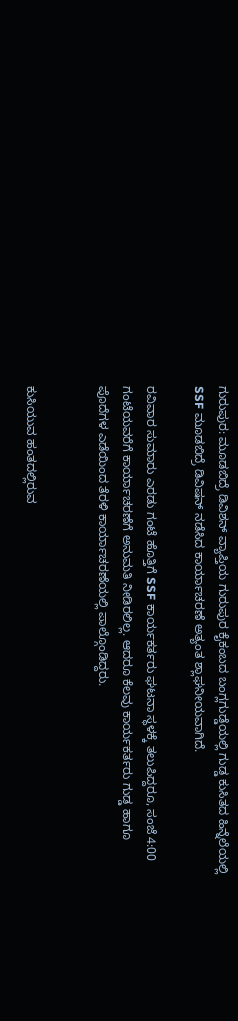ಗುರುಪುರ: ಮೂಡಬಿದ್ರೆ ಡಿವಿಶನ್ ವ್ಯಾಪ್ತಿಯ ಗುರುಪುರ ಕೈಕಂಬದ ಬಂಗ್ಲಗುಡ್ಡೆಯಲ್ಲಿ ಗುಡ್ಡ ಕುಸಿತದ ಹಿನ್ನೆಲೆಯಲ್ಲಿ SSF ಮೂಡಬಿದ್ರೆ ಡಿವಿಷನ್ ನಡೆಸಿದ ಕಾರ್ಯಾಚರಣೆ ಅತ್ಯಂತ ಶ್ಲಾಘನೀಯವಾಗಿದೆ.

ರವಿವಾರ ಸುಮಾರು ಎರಡು ಗಂಟೆ ಹೊತ್ತಿಗೆ SSF ಕಾರ್ಯಕರ್ತರು ಘಟನಾ ಸ್ಥಳಕ್ಕೆ ತಲುಪಿದ್ದರೂ, ಸಂಜೆ 4:00 ಗಂಟೆಯವರೆಗೆ ಕಾರ್ಯಾಚರಣೆಗೆ ಅನುಮತಿ ನೀಡಿರಲಿಲ್ಲ. ಆದರೂ ಕೆಲವು ಕಾರ್ಯಕರ್ತರು ಗುಡ್ಡ ಹಾಗೂ ಪೊದೆಗಳ ಎಡೆಯಿಂದ ತೆರಳಿ ಕಾರ್ಯಾಚರಣೆಯಲ್ಲಿ ಪಾಲ್ಗೊಂಡಿದ್ದರು.


ಕುಸಿಯುವ ಹಂತದಲ್ಲಿರುವ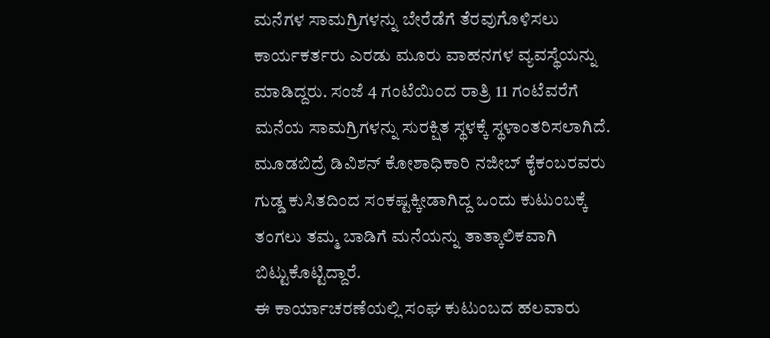ಮನೆಗಳ ಸಾಮಗ್ರಿಗಳನ್ನು ಬೇರೆಡೆಗೆ ತೆರವುಗೊಳಿಸಲು ಕಾರ್ಯಕರ್ತರು ಎರಡು ಮೂರು ವಾಹನಗಳ ವ್ಯವಸ್ಥೆಯನ್ನು ಮಾಡಿದ್ದರು. ಸಂಜೆ 4 ಗಂಟೆಯಿಂದ ರಾತ್ರಿ 11 ಗಂಟೆವರೆಗೆ ಮನೆಯ ಸಾಮಗ್ರಿಗಳನ್ನು ಸುರಕ್ಷಿತ ಸ್ಥಳಕ್ಕೆ ಸ್ಥಳಾಂತರಿಸಲಾಗಿದೆ.
ಮೂಡಬಿದ್ರೆ ಡಿವಿಶನ್ ಕೋಶಾಧಿಕಾರಿ ನಜೀಬ್ ಕೈಕಂಬರವರು ಗುಡ್ಡ ಕುಸಿತದಿಂದ ಸಂಕಷ್ಟಕ್ಕೀಡಾಗಿದ್ದ ಒಂದು ಕುಟುಂಬಕ್ಕೆ ತಂಗಲು ತಮ್ಮ ಬಾಡಿಗೆ ಮನೆಯನ್ನು ತಾತ್ಕಾಲಿಕವಾಗಿ ಬಿಟ್ಟುಕೊಟ್ಟಿದ್ದಾರೆ.
ಈ ಕಾರ್ಯಾಚರಣೆಯಲ್ಲಿ ಸಂಘ ಕುಟುಂಬದ ಹಲವಾರು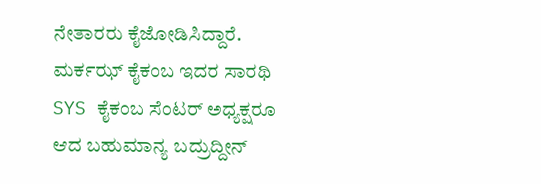ನೇತಾರರು ಕೈಜೋಡಿಸಿದ್ದಾರೆ.
ಮರ್ಕಝ್ ಕೈಕಂಬ ಇದರ ಸಾರಥಿ SYS ಕೈಕಂಬ ಸೆಂಟರ್ ಅಧ್ಯಕ್ಷರೂ ಆದ ಬಹುಮಾನ್ಯ ಬದ್ರುದ್ದೀನ್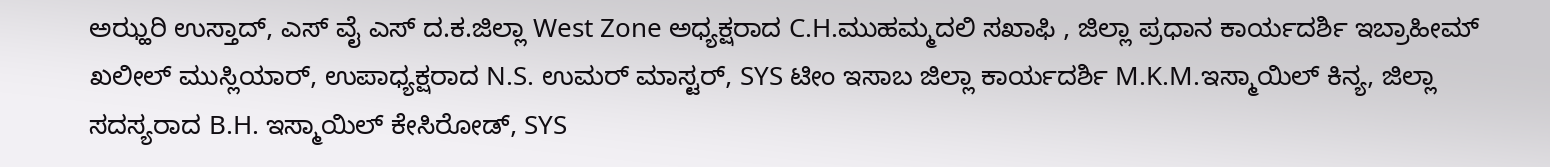ಅಝ್ಹರಿ ಉಸ್ತಾದ್, ಎಸ್ ವೈ ಎಸ್ ದ.ಕ.ಜಿಲ್ಲಾ West Zone ಅಧ್ಯಕ್ಷರಾದ C.H.ಮುಹಮ್ಮದಲಿ ಸಖಾಫಿ , ಜಿಲ್ಲಾ ಪ್ರಧಾನ ಕಾರ್ಯದರ್ಶಿ ಇಬ್ರಾಹೀಮ್ ಖಲೀಲ್ ಮುಸ್ಲಿಯಾರ್, ಉಪಾಧ್ಯಕ್ಷರಾದ N.S. ಉಮರ್ ಮಾಸ್ಟರ್, SYS ಟೀಂ ಇಸಾಬ ಜಿಲ್ಲಾ ಕಾರ್ಯದರ್ಶಿ M.K.M.ಇಸ್ಮಾಯಿಲ್ ಕಿನ್ಯ, ಜಿಲ್ಲಾ ಸದಸ್ಯರಾದ B.H. ಇಸ್ಮಾಯಿಲ್ ಕೇಸಿರೋಡ್, SYS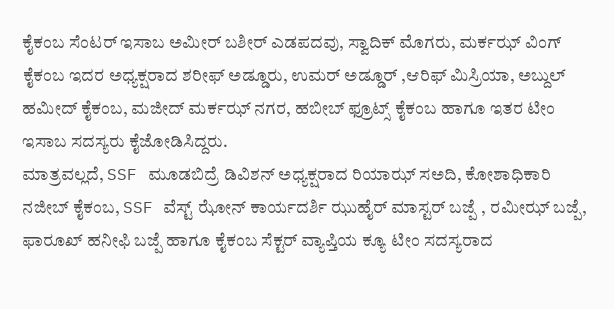ಕೈಕಂಬ ಸೆಂಟರ್ ಇಸಾಬ ಅಮೀರ್ ಬಶೀರ್ ಎಡಪದವು, ಸ್ವಾದಿಕ್ ಮೊಗರು, ಮರ್ಕಝ್ ವಿಂಗ್ ಕೈಕಂಬ ಇದರ ಅಧ್ಯಕ್ಷರಾದ ಶರೀಫ್ ಅಡ್ಡೂರು, ಉಮರ್ ಅಡ್ಡೂರ್ ,ಆರಿಫ್ ಮಿಸ್ರಿಯಾ, ಅಬ್ದುಲ್ ಹಮೀದ್ ಕೈಕಂಬ, ಮಜೀದ್ ಮರ್ಕಝ್ ನಗರ, ಹಬೀಬ್ ಫ್ರೂಟ್ಸ್ ಕೈಕಂಬ ಹಾಗೂ ಇತರ ಟೀಂ ಇಸಾಬ ಸದಸ್ಯರು ಕೈಜೋಡಿಸಿದ್ದರು.
ಮಾತ್ರವಲ್ಲದೆ, SSF ಮೂಡಬಿದ್ರೆ ಡಿವಿಶನ್ ಅಧ್ಯಕ್ಷರಾದ ರಿಯಾಝ್ ಸಅದಿ, ಕೋಶಾಧಿಕಾರಿ ನಜೀಬ್ ಕೈಕಂಬ, SSF ವೆಸ್ಟ್ ಝೋನ್ ಕಾರ್ಯದರ್ಶಿ ಝುಹೈರ್ ಮಾಸ್ಟರ್ ಬಜ್ಪೆ , ರಮೀಝ್ ಬಜ್ಪೆ, ಫಾರೂಖ್ ಹನೀಫಿ ಬಜ್ಪೆ ಹಾಗೂ ಕೈಕಂಬ ಸೆಕ್ಟರ್ ವ್ಯಾಪ್ತಿಯ ಕ್ಯೂ ಟೀಂ ಸದಸ್ಯರಾದ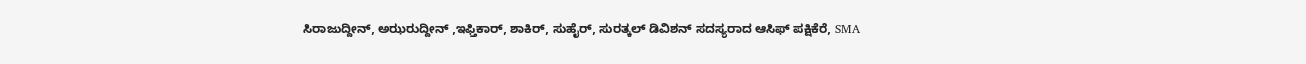ಸಿರಾಜುದ್ದೀನ್, ಅಝರುದ್ದೀನ್ ,ಇಫ್ತಿಕಾರ್, ಶಾಕಿರ್, ಸುಹೈರ್, ಸುರತ್ಕಲ್ ಡಿವಿಶನ್ ಸದಸ್ಯರಾದ ಆಸಿಫ್ ಪಕ್ಷಿಕೆರೆ, SMA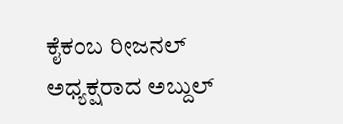ಕೈಕಂಬ ರೀಜನಲ್ ಅಧ್ಯಕ್ಷರಾದ ಅಬ್ದುಲ್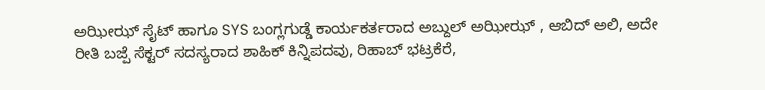ಅಝೀಝ್ ಸೈಟ್ ಹಾಗೂ SYS ಬಂಗ್ಲಗುಡ್ಡೆ ಕಾರ್ಯಕರ್ತರಾದ ಅಬ್ದುಲ್ ಅಝೀಝ್ , ಆಬಿದ್ ಅಲಿ, ಅದೇ ರೀತಿ ಬಜ್ಪೆ ಸೆಕ್ಟರ್ ಸದಸ್ಯರಾದ ಶಾಹಿಕ್ ಕಿನ್ನಿಪದವು, ರಿಹಾಬ್ ಭಟ್ರಕೆರೆ,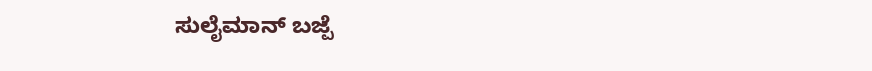ಸುಲೈಮಾನ್ ಬಜ್ಪೆ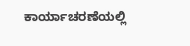ಕಾರ್ಯಾಚರಣೆಯಲ್ಲಿ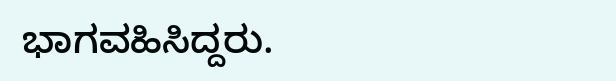ಭಾಗವಹಿಸಿದ್ದರು.